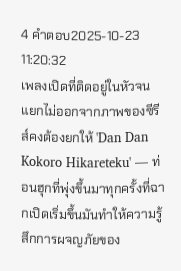4 คำตอบ2025-10-23 11:20:32
เพลงเปิดที่ติดอยู่ในหัวจนแยกไม่ออกจากภาพของซีรีส์คงต้องยกให้ 'Dan Dan Kokoro Hikareteku' — ท่อนฮุกที่พุ่งขึ้นมาทุกครั้งที่ฉากเปิดเริ่มขึ้นมันทำให้ความรู้สึกการผจญภัยของ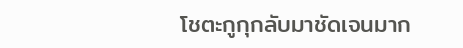โชตะกูกุกลับมาชัดเจนมาก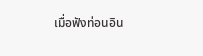เมื่อฟังท่อนอิน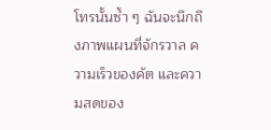โทรนั้นซ้ำ ๆ ฉันจะนึกถึงภาพแผนที่จักรวาล ความเร็วของคัต และความสดของ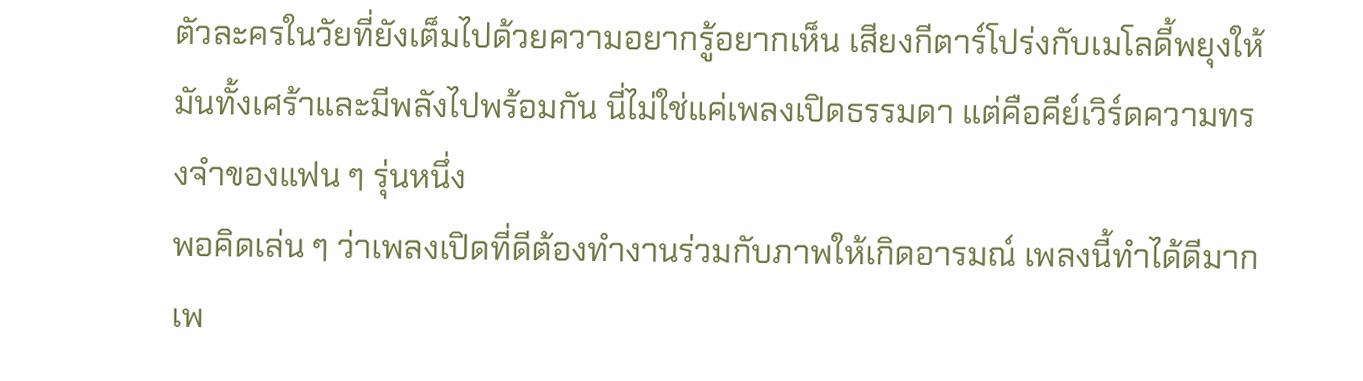ตัวละครในวัยที่ยังเต็มไปด้วยความอยากรู้อยากเห็น เสียงกีตาร์โปร่งกับเมโลดี้พยุงให้มันทั้งเศร้าและมีพลังไปพร้อมกัน นี่ไม่ใช่แค่เพลงเปิดธรรมดา แต่คือคีย์เวิร์ดความทรงจำของแฟน ๆ รุ่นหนึ่ง
พอคิดเล่น ๆ ว่าเพลงเปิดที่ดีต้องทำงานร่วมกับภาพให้เกิดอารมณ์ เพลงนี้ทำได้ดีมาก เพ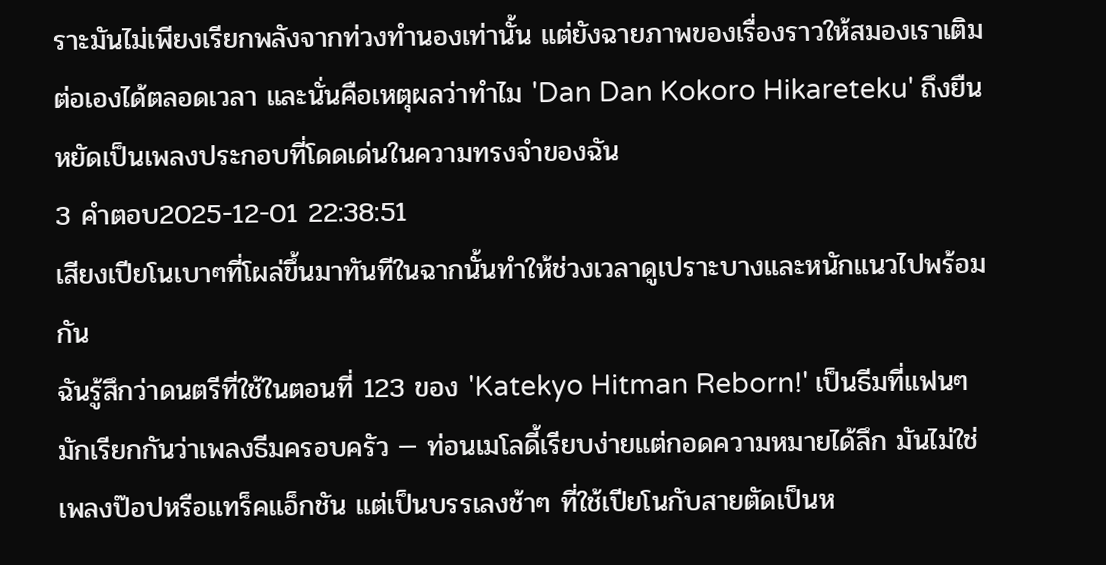ราะมันไม่เพียงเรียกพลังจากท่วงทำนองเท่านั้น แต่ยังฉายภาพของเรื่องราวให้สมองเราเติมต่อเองได้ตลอดเวลา และนั่นคือเหตุผลว่าทำไม 'Dan Dan Kokoro Hikareteku' ถึงยืนหยัดเป็นเพลงประกอบที่โดดเด่นในความทรงจำของฉัน
3 คำตอบ2025-12-01 22:38:51
เสียงเปียโนเบาๆที่โผล่ขึ้นมาทันทีในฉากนั้นทำให้ช่วงเวลาดูเปราะบางและหนักแนวไปพร้อมกัน
ฉันรู้สึกว่าดนตรีที่ใช้ในตอนที่ 123 ของ 'Katekyo Hitman Reborn!' เป็นธีมที่แฟนๆ มักเรียกกันว่าเพลงธีมครอบครัว — ท่อนเมโลดี้เรียบง่ายแต่กอดความหมายได้ลึก มันไม่ใช่เพลงป๊อปหรือแทร็คแอ็กชัน แต่เป็นบรรเลงช้าๆ ที่ใช้เปียโนกับสายตัดเป็นห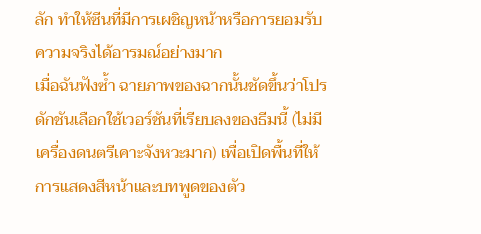ลัก ทำให้ซีนที่มีการเผชิญหน้าหรือการยอมรับความจริงได้อารมณ์อย่างมาก
เมื่อฉันฟังซ้ำ ฉายภาพของฉากนั้นชัดขึ้นว่าโปรดักชันเลือกใช้เวอร์ชันที่เรียบลงของธีมนี้ (ไม่มีเครื่องดนตรีเคาะจังหวะมาก) เพื่อเปิดพื้นที่ให้การแสดงสีหน้าและบทพูดของตัว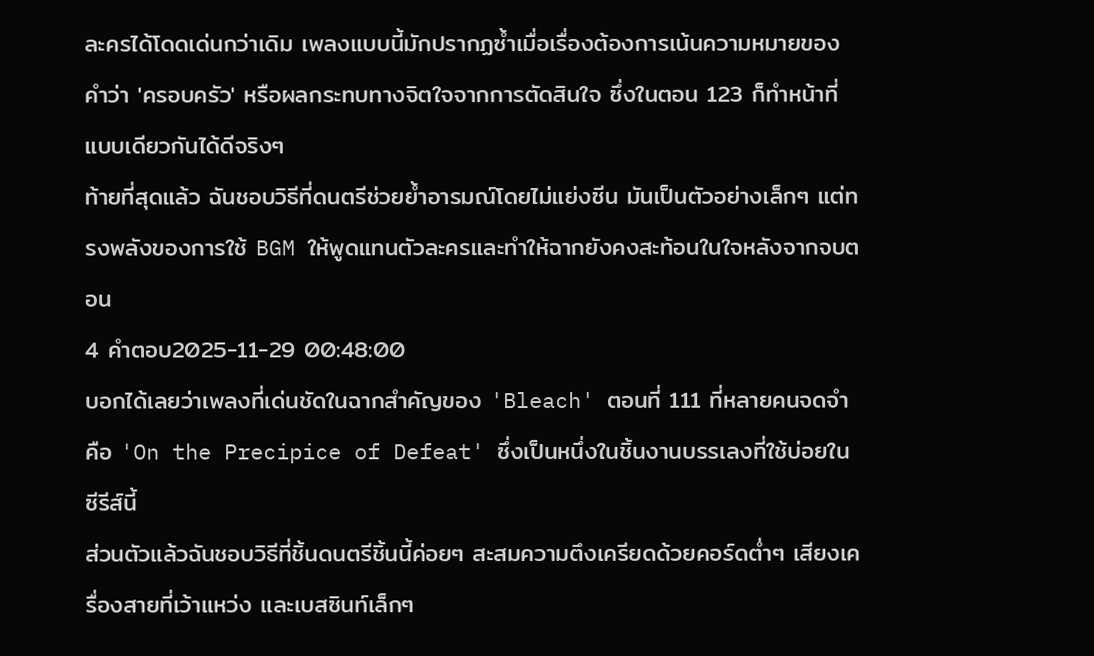ละครได้โดดเด่นกว่าเดิม เพลงแบบนี้มักปรากฏซ้ำเมื่อเรื่องต้องการเน้นความหมายของคำว่า 'ครอบครัว' หรือผลกระทบทางจิตใจจากการตัดสินใจ ซึ่งในตอน 123 ก็ทำหน้าที่แบบเดียวกันได้ดีจริงๆ
ท้ายที่สุดแล้ว ฉันชอบวิธีที่ดนตรีช่วยย้ำอารมณ์โดยไม่แย่งซีน มันเป็นตัวอย่างเล็กๆ แต่ทรงพลังของการใช้ BGM ให้พูดแทนตัวละครและทำให้ฉากยังคงสะท้อนในใจหลังจากจบตอน
4 คำตอบ2025-11-29 00:48:00
บอกได้เลยว่าเพลงที่เด่นชัดในฉากสำคัญของ 'Bleach' ตอนที่ 111 ที่หลายคนจดจำคือ 'On the Precipice of Defeat' ซึ่งเป็นหนึ่งในชิ้นงานบรรเลงที่ใช้บ่อยในซีรีส์นี้
ส่วนตัวแล้วฉันชอบวิธีที่ชิ้นดนตรีชิ้นนี้ค่อยๆ สะสมความตึงเครียดด้วยคอร์ดต่ำๆ เสียงเครื่องสายที่เว้าแหว่ง และเบสซินท์เล็กๆ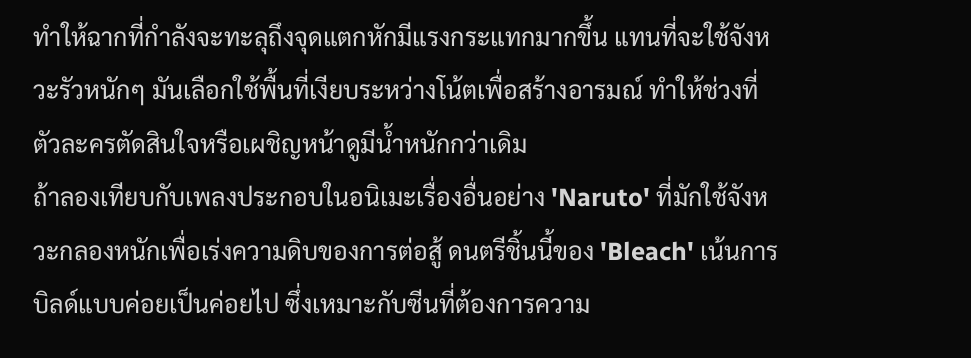ทำให้ฉากที่กำลังจะทะลุถึงจุดแตกหักมีแรงกระแทกมากขึ้น แทนที่จะใช้จังหวะรัวหนักๆ มันเลือกใช้พื้นที่เงียบระหว่างโน้ตเพื่อสร้างอารมณ์ ทำให้ช่วงที่ตัวละครตัดสินใจหรือเผชิญหน้าดูมีน้ำหนักกว่าเดิม
ถ้าลองเทียบกับเพลงประกอบในอนิเมะเรื่องอื่นอย่าง 'Naruto' ที่มักใช้จังหวะกลองหนักเพื่อเร่งความดิบของการต่อสู้ ดนตรีชิ้นนี้ของ 'Bleach' เน้นการบิลด์แบบค่อยเป็นค่อยไป ซึ่งเหมาะกับซีนที่ต้องการความ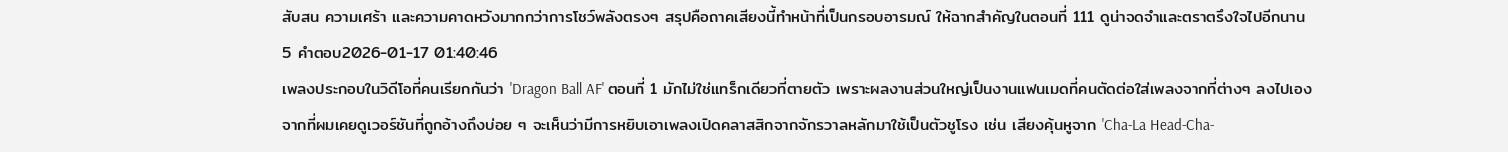สับสน ความเศร้า และความคาดหวังมากกว่าการโชว์พลังตรงๆ สรุปคือถาคเสียงนี้ทำหน้าที่เป็นกรอบอารมณ์ ให้ฉากสำคัญในตอนที่ 111 ดูน่าจดจำและตราตรึงใจไปอีกนาน
5 คำตอบ2026-01-17 01:40:46
เพลงประกอบในวิดีโอที่คนเรียกกันว่า 'Dragon Ball AF' ตอนที่ 1 มักไม่ใช่แทร็กเดียวที่ตายตัว เพราะผลงานส่วนใหญ่เป็นงานแฟนเมดที่คนตัดต่อใส่เพลงจากที่ต่างๆ ลงไปเอง
จากที่ผมเคยดูเวอร์ชันที่ถูกอ้างถึงบ่อย ๆ จะเห็นว่ามีการหยิบเอาเพลงเปิดคลาสสิกจากจักรวาลหลักมาใช้เป็นตัวชูโรง เช่น เสียงคุ้นหูจาก 'Cha-La Head-Cha-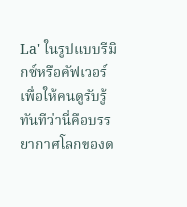La' ในรูปแบบรีมิกซ์หรือคัฟเวอร์ เพื่อให้คนดูรับรู้ทันทีว่านี่คือบรรยากาศโลกของด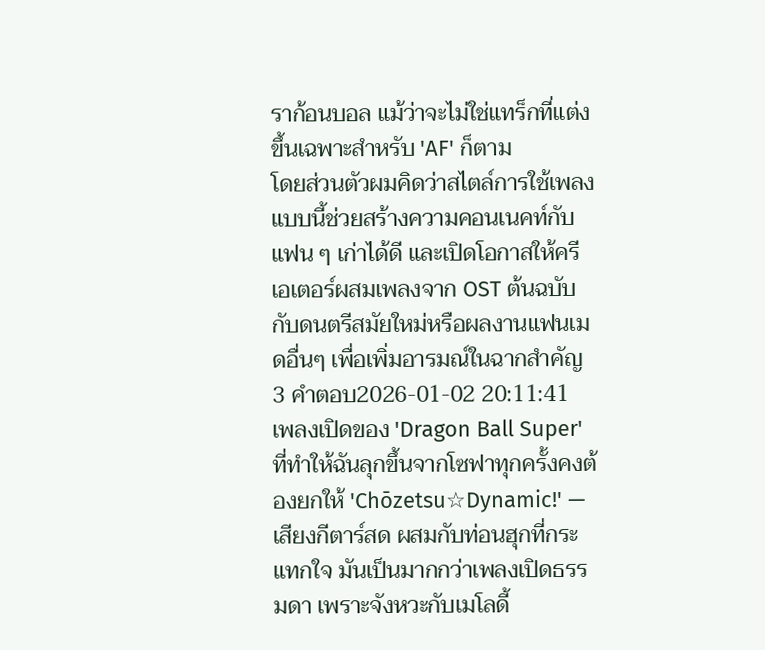ราก้อนบอล แม้ว่าจะไม่ใช่แทร็กที่แต่งขึ้นเฉพาะสำหรับ 'AF' ก็ตาม
โดยส่วนตัวผมคิดว่าสไตล์การใช้เพลงแบบนี้ช่วยสร้างความคอนเนคท์กับแฟน ๆ เก่าได้ดี และเปิดโอกาสให้ครีเอเตอร์ผสมเพลงจาก OST ต้นฉบับกับดนตรีสมัยใหม่หรือผลงานแฟนเมดอื่นๆ เพื่อเพิ่มอารมณ์ในฉากสำคัญ
3 คำตอบ2026-01-02 20:11:41
เพลงเปิดของ 'Dragon Ball Super' ที่ทำให้ฉันลุกขึ้นจากโซฟาทุกครั้งคงต้องยกให้ 'Chōzetsu☆Dynamic!' — เสียงกีตาร์สด ผสมกับท่อนฮุกที่กระแทกใจ มันเป็นมากกว่าเพลงเปิดธรรมดา เพราะจังหวะกับเมโลดี้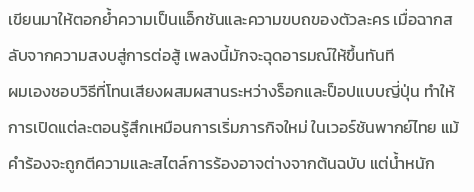เขียนมาให้ตอกย้ำความเป็นแอ็กชันและความขบถของตัวละคร เมื่อฉากสลับจากความสงบสู่การต่อสู้ เพลงนี้มักจะฉุดอารมณ์ให้ขึ้นทันที
ผมเองชอบวิธีที่โทนเสียงผสมผสานระหว่างร็อกและป็อปแบบญี่ปุ่น ทำให้การเปิดแต่ละตอนรู้สึกเหมือนการเริ่มภารกิจใหม่ ในเวอร์ชันพากย์ไทย แม้คำร้องจะถูกตีความและสไตล์การร้องอาจต่างจากต้นฉบับ แต่น้ำหนัก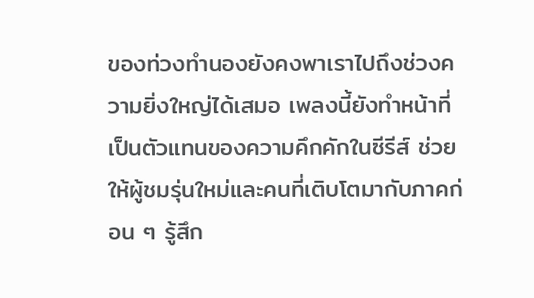ของท่วงทำนองยังคงพาเราไปถึงช่วงความยิ่งใหญ่ได้เสมอ เพลงนี้ยังทำหน้าที่เป็นตัวแทนของความคึกคักในซีรีส์ ช่วยให้ผู้ชมรุ่นใหม่และคนที่เติบโตมากับภาคก่อน ๆ รู้สึก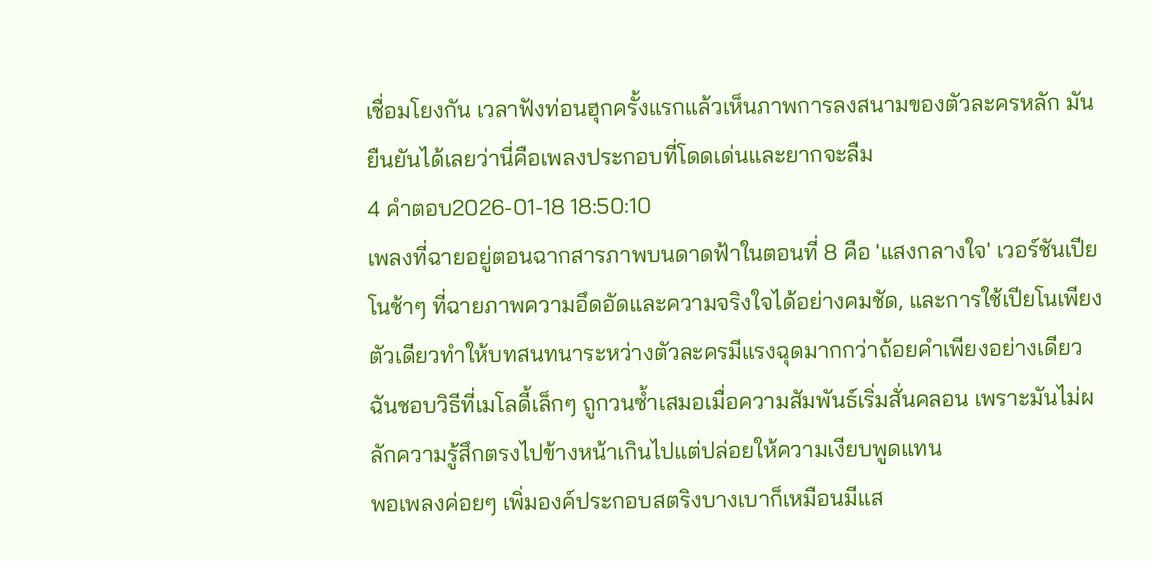เชื่อมโยงกัน เวลาฟังท่อนฮุกครั้งแรกแล้วเห็นภาพการลงสนามของตัวละครหลัก มันยืนยันได้เลยว่านี่คือเพลงประกอบที่โดดเด่นและยากจะลืม
4 คำตอบ2026-01-18 18:50:10
เพลงที่ฉายอยู่ตอนฉากสารภาพบนดาดฟ้าในตอนที่ 8 คือ 'แสงกลางใจ' เวอร์ชันเปียโนช้าๆ ที่ฉายภาพความอึดอัดและความจริงใจได้อย่างคมชัด, และการใช้เปียโนเพียงตัวเดียวทำให้บทสนทนาระหว่างตัวละครมีแรงฉุดมากกว่าถ้อยคำเพียงอย่างเดียว ฉันชอบวิธีที่เมโลดี้เล็กๆ ถูกวนซ้ำเสมอเมื่อความสัมพันธ์เริ่มสั่นคลอน เพราะมันไม่ผลักความรู้สึกตรงไปข้างหน้าเกินไปแต่ปล่อยให้ความเงียบพูดแทน
พอเพลงค่อยๆ เพิ่มองค์ประกอบสตริงบางเบาก็เหมือนมีแส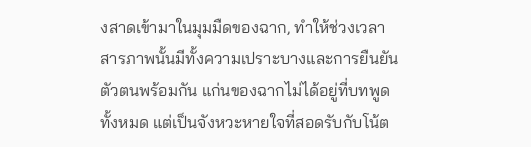งสาดเข้ามาในมุมมืดของฉาก, ทำให้ช่วงเวลาสารภาพนั้นมีทั้งความเปราะบางและการยืนยันตัวตนพร้อมกัน แก่นของฉากไม่ได้อยู่ที่บทพูดทั้งหมด แต่เป็นจังหวะหายใจที่สอดรับกับโน้ต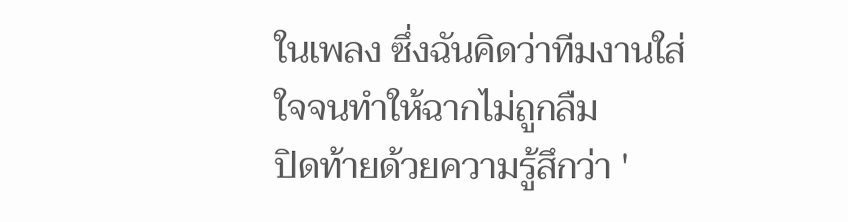ในเพลง ซึ่งฉันคิดว่าทีมงานใส่ใจจนทำให้ฉากไม่ถูกลืม
ปิดท้ายด้วยความรู้สึกว่า '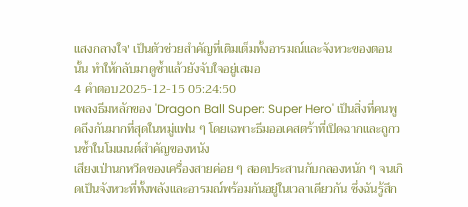แสงกลางใจ' เป็นตัวช่วยสำคัญที่เติมเต็มทั้งอารมณ์และจังหวะของตอนนั้น ทำให้กลับมาดูซ้ำแล้วยังจับใจอยู่เสมอ
4 คำตอบ2025-12-15 05:24:50
เพลงธีมหลักของ 'Dragon Ball Super: Super Hero' เป็นสิ่งที่คนพูดถึงกันมากที่สุดในหมู่แฟน ๆ โดยเฉพาะธีมออเคสตร้าที่เปิดฉากและถูกวนซ้ำในโมเมนต์สำคัญของหนัง
เสียงเป่านกหวีดของเครื่องสายค่อย ๆ สอดประสานกับกลองหนัก ๆ จนเกิดเป็นจังหวะที่ทั้งพลังและอารมณ์พร้อมกันอยู่ในเวลาเดียวกัน ซึ่งฉันรู้สึก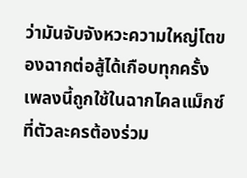ว่ามันจับจังหวะความใหญ่โตของฉากต่อสู้ได้เกือบทุกครั้ง เพลงนี้ถูกใช้ในฉากไคลแม็กซ์ที่ตัวละครต้องร่วม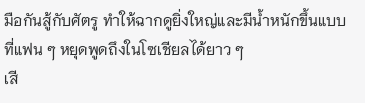มือกันสู้กับศัตรู ทำให้ฉากดูยิ่งใหญ่และมีน้ำหนักขึ้นแบบที่แฟน ๆ หยุดพูดถึงในโซเชียลได้ยาว ๆ
เสี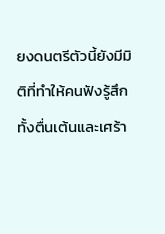ยงดนตรีตัวนี้ยังมีมิติที่ทำให้คนฟังรู้สึกทั้งตื่นเต้นและเศร้า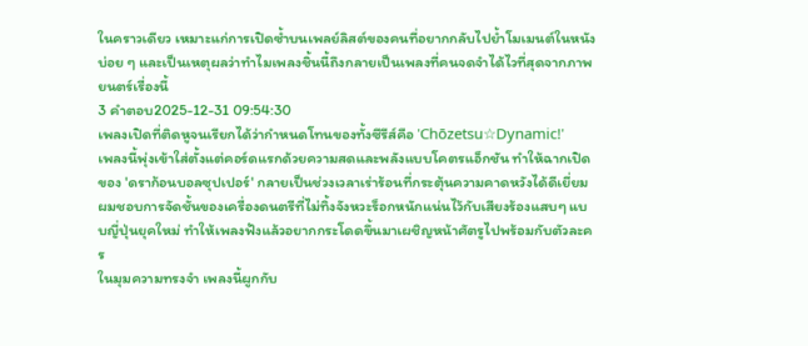ในคราวเดียว เหมาะแก่การเปิดซ้ำบนเพลย์ลิสต์ของคนที่อยากกลับไปย้ำโมเมนต์ในหนังบ่อย ๆ และเป็นเหตุผลว่าทำไมเพลงชิ้นนี้ถึงกลายเป็นเพลงที่คนจดจำได้ไวที่สุดจากภาพยนตร์เรื่องนี้
3 คำตอบ2025-12-31 09:54:30
เพลงเปิดที่ติดหูจนเรียกได้ว่ากำหนดโทนของทั้งซีรีส์คือ 'Chōzetsu☆Dynamic!'
เพลงนี้พุ่งเข้าใส่ตั้งแต่คอร์ดแรกด้วยความสดและพลังแบบโคตรแอ็กชัน ทำให้ฉากเปิดของ 'ดราก้อนบอลซุปเปอร์' กลายเป็นช่วงเวลาเร่าร้อนที่กระตุ้นความคาดหวังได้ดีเยี่ยม ผมชอบการจัดชั้นของเครื่องดนตรีที่ไม่ทิ้งจังหวะร็อกหนักแน่นไว้กับเสียงร้องแสบๆ แบบญี่ปุ่นยุคใหม่ ทำให้เพลงฟังแล้วอยากกระโดดขึ้นมาเผชิญหน้าศัตรูไปพร้อมกับตัวละคร
ในมุมความทรงจำ เพลงนี้ผูกกับ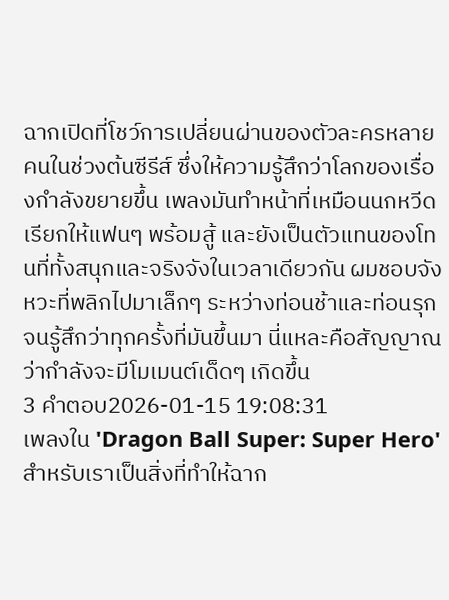ฉากเปิดที่โชว์การเปลี่ยนผ่านของตัวละครหลายคนในช่วงต้นซีรีส์ ซึ่งให้ความรู้สึกว่าโลกของเรื่องกำลังขยายขึ้น เพลงมันทำหน้าที่เหมือนนกหวีดเรียกให้แฟนๆ พร้อมสู้ และยังเป็นตัวแทนของโทนที่ทั้งสนุกและจริงจังในเวลาเดียวกัน ผมชอบจังหวะที่พลิกไปมาเล็กๆ ระหว่างท่อนช้าและท่อนรุก จนรู้สึกว่าทุกครั้งที่มันขึ้นมา นี่แหละคือสัญญาณว่ากำลังจะมีโมเมนต์เด็ดๆ เกิดขึ้น
3 คำตอบ2026-01-15 19:08:31
เพลงใน 'Dragon Ball Super: Super Hero' สำหรับเราเป็นสิ่งที่ทำให้ฉาก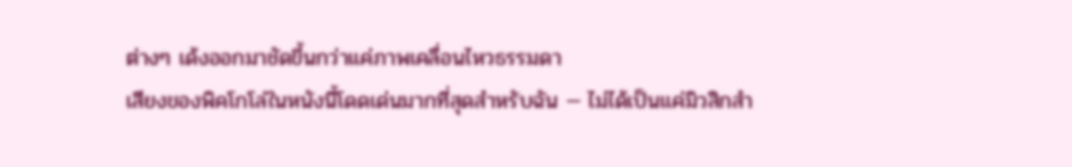ต่างๆ เด้งออกมาชัดขึ้นกว่าแค่ภาพเคลื่อนไหวธรรมดา
เสียงของพิคโกโล่ในหนังนี้โดดเด่นมากที่สุดสำหรับฉัน — ไม่ได้เป็นแค่มิวสิกสำ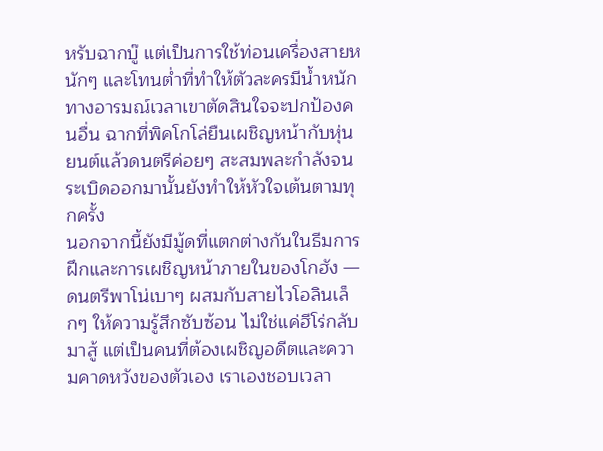หรับฉากบู๊ แต่เป็นการใช้ท่อนเครื่องสายหนักๆ และโทนต่ำที่ทำให้ตัวละครมีน้ำหนักทางอารมณ์เวลาเขาตัดสินใจจะปกป้องคนอื่น ฉากที่พิคโกโล่ยืนเผชิญหน้ากับหุ่นยนต์แล้วดนตรีค่อยๆ สะสมพละกำลังจนระเบิดออกมานั้นยังทำให้หัวใจเต้นตามทุกครั้ง
นอกจากนี้ยังมีมู้ดที่แตกต่างกันในธีมการฝึกและการเผชิญหน้าภายในของโกฮัง — ดนตรีพาโน่เบาๆ ผสมกับสายไวโอลินเล็กๆ ให้ความรู้สึกซับซ้อน ไม่ใช่แค่ฮีโร่กลับมาสู้ แต่เป็นคนที่ต้องเผชิญอดีตและความคาดหวังของตัวเอง เราเองชอบเวลา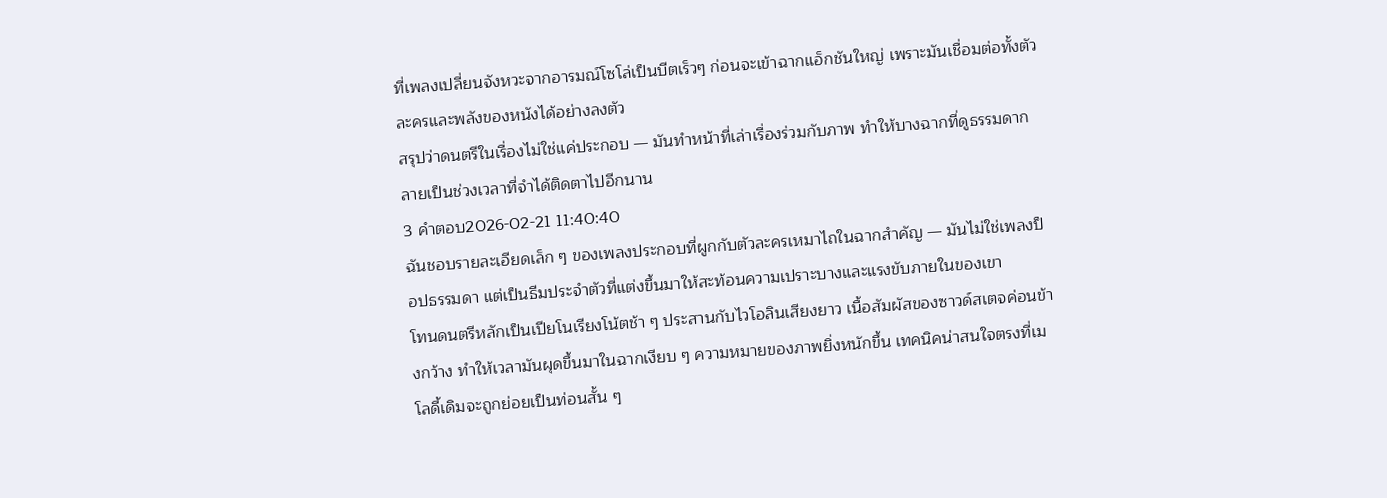ที่เพลงเปลี่ยนจังหวะจากอารมณ์โซโล่เป็นบีตเร็วๆ ก่อนจะเข้าฉากแอ็กชันใหญ่ เพราะมันเชื่อมต่อทั้งตัวละครและพลังของหนังได้อย่างลงตัว
สรุปว่าดนตรีในเรื่องไม่ใช่แค่ประกอบ — มันทำหน้าที่เล่าเรื่องร่วมกับภาพ ทำให้บางฉากที่ดูธรรมดากลายเป็นช่วงเวลาที่จำได้ติดตาไปอีกนาน
3 คำตอบ2026-02-21 11:40:40
ฉันชอบรายละเอียดเล็ก ๆ ของเพลงประกอบที่ผูกกับตัวละครเหมาไถในฉากสำคัญ — มันไม่ใช่เพลงป็อปธรรมดา แต่เป็นธีมประจำตัวที่แต่งขึ้นมาให้สะท้อนความเปราะบางและแรงขับภายในของเขา
โทนดนตรีหลักเป็นเปียโนเรียงโน้ตช้า ๆ ประสานกับไวโอลินเสียงยาว เนื้อสัมผัสของซาวด์สเตจค่อนข้างกว้าง ทำให้เวลามันผุดขึ้นมาในฉากเงียบ ๆ ความหมายของภาพยิ่งหนักขึ้น เทคนิคน่าสนใจตรงที่เมโลดี้เดิมจะถูกย่อยเป็นท่อนสั้น ๆ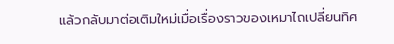แล้วกลับมาต่อเติมใหม่เมื่อเรื่องราวของเหมาไถเปลี่ยนทิศ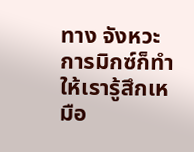ทาง จังหวะการมิกซ์ก็ทำให้เรารู้สึกเหมือ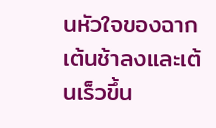นหัวใจของฉากเต้นช้าลงและเต้นเร็วขึ้น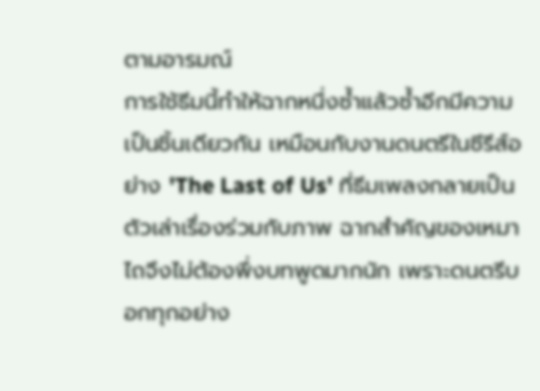ตามอารมณ์
การใช้ธีมนี้ทำให้ฉากหนึ่งซ้ำแล้วซ้ำอีกมีความเป็นชิ้นเดียวกัน เหมือนกับงานดนตรีในซีรีส์อย่าง 'The Last of Us' ที่ธีมเพลงกลายเป็นตัวเล่าเรื่องร่วมกับภาพ ฉากสำคัญของเหมาไถจึงไม่ต้องพึ่งบทพูดมากนัก เพราะดนตรีบอกทุกอย่าง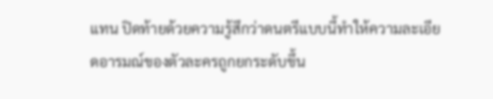แทน ปิดท้ายด้วยความรู้สึกว่าดนตรีแบบนี้ทำให้ความละเอียดอารมณ์ของตัวละครถูกยกระดับขึ้น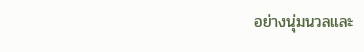อย่างนุ่มนวลและ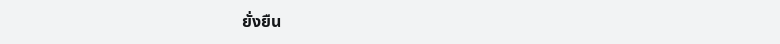ยั่งยืน